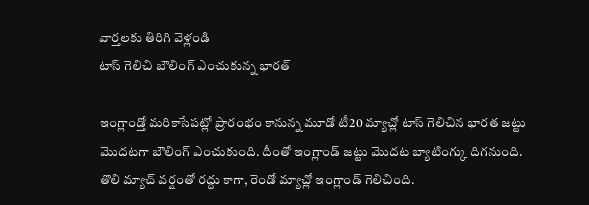వార్తలకు తిరిగి వెళ్లండి
టాస్ గెలిచి బౌలింగ్ ఎంచుకున్న భారత్

ఇంగ్లాండ్తో మరికాసేపట్లో ప్రారంభం కానున్న మూడో టీ20 మ్యాచ్లో టాస్ గెలిచిన భారత జట్టు మొదటగా బౌలింగ్ ఎంచుకుంది. దీంతో ఇంగ్లాండ్ జట్టు మొదట బ్యాటింగ్కు దిగనుంది.
తొలి మ్యాచ్ వర్షంతో రద్దు కాగా, రెండో మ్యాచ్లో ఇంగ్లాండ్ గెలిచింది.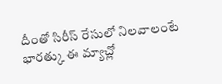దీంతో సిరీస్ రేసులో నిలవాలంటే భారత్కు ఈ మ్యాచ్లో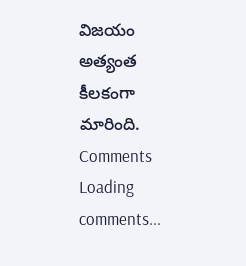విజయం అత్యంత కీలకంగా మారింది.
Comments
Loading comments...